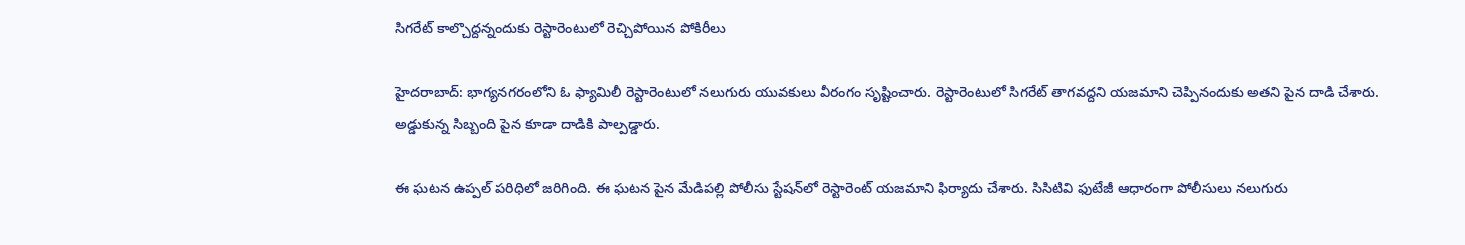సిగరేట్ కాల్చొద్దన్నందుకు రెస్టారెంటులో రెచ్చిపోయిన పోకిరీలు

హైదరాబాద్: భాగ్యనగరంలోని ఓ ఫ్యామిలీ రెస్టారెంటులో నలుగురు యువకులు వీరంగం సృష్టించారు. రెస్టారెంటులో సిగరేట్ తాగవద్దని యజమాని చెప్పినందుకు అతని పైన దాడి చేశారు. అడ్డుకున్న సిబ్బంది పైన కూడా దాడికి పాల్పడ్డారు.

ఈ ఘటన ఉప్పల్ పరిధిలో జరిగింది. ఈ ఘటన పైన మేడిపల్లి పోలీసు స్టేషన్‌లో రెస్టారెంట్ యజమాని ఫిర్యాదు చేశారు. సిసిటివి ఫుటేజీ ఆధారంగా పోలీసులు నలుగురు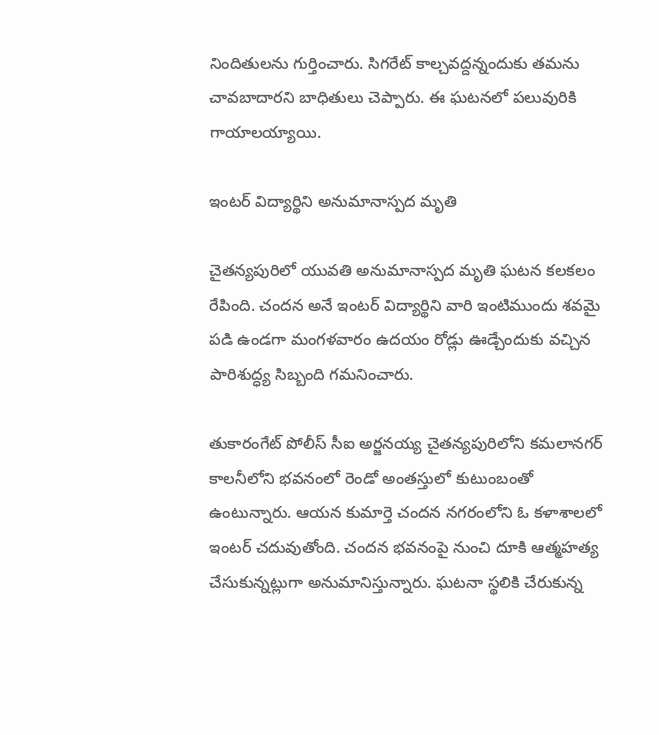నిందితులను గుర్తించారు. సిగరేట్ కాల్చవద్దన్నందుకు తమను చావబాదారని బాధితులు చెప్పారు. ఈ ఘటనలో పలువురికి గాయాలయ్యాయి.

ఇంటర్‌ విద్యార్థిని అనుమానాస్పద మృతి

చైతన్యపురిలో యువతి అనుమానాస్పద మృతి ఘటన కలకలం రేపింది. చందన అనే ఇంటర్‌ విద్యార్థిని వారి ఇంటిముందు శవమై పడి ఉండగా మంగళవారం ఉదయం రోడ్లు ఊడ్చేందుకు వచ్చిన పారిశుద్ధ్య సిబ్బంది గమనించారు.

తుకారంగేట్‌ పోలీస్‌ సీఐ అర్జనయ్య చైతన్యపురిలోని కమలానగర్‌ కాలనీలోని భవనంలో రెండో అంతస్తులో కుటుంబంతో ఉంటున్నారు. ఆయన కుమార్తె చందన నగరంలోని ఓ కళాశాలలో ఇంటర్‌ చదువుతోంది. చందన భవనంపై నుంచి దూకి ఆత్మహత్య చేసుకున్నట్లుగా అనుమానిస్తున్నారు. ఘటనా స్థలికి చేరుకున్న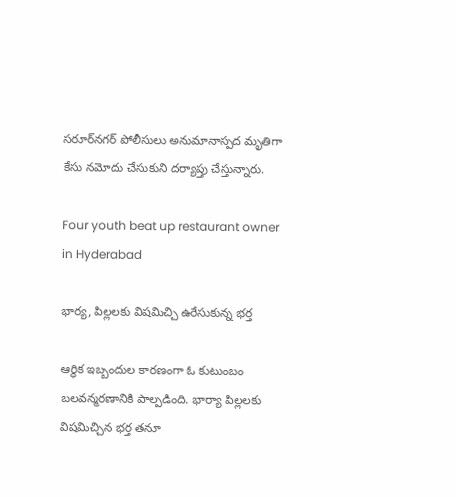సరూర్‌నగర్‌ పోలీసులు అనుమానాస్పద మృతిగా కేసు నమోదు చేసుకుని దర్యాప్తు చేస్తున్నారు.

Four youth beat up restaurant owner in Hyderabad

భార్య, పిల్లలకు విషమిచ్చి ఉరేసుకున్న భర్త

ఆర్థిక ఇబ్బందుల కారణంగా ఓ కుటుంబం బలవన్మరణానికి పాల్పడింది. భార్యా పిల్లలకు విషమిచ్చిన భర్త తనూ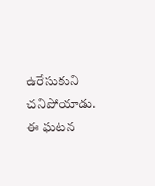ఉరేసుకుని చనిపోయాడు. ఈ ఘటన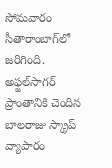సోమవారం సీతారాంబాగ్‌‌లో జరిగింది. అఫ్జల్‌సాగర్‌ ప్రాంతానికి చెందిన బాలరాజు స్క్రాప్ వ్యాపారం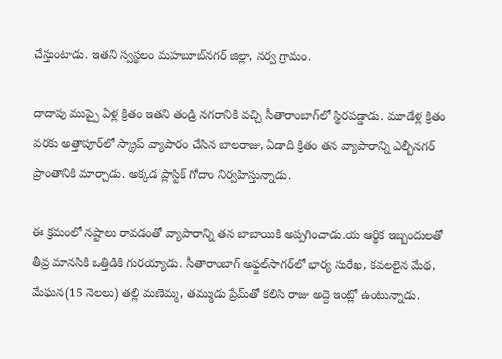చేస్తుంటాడు. ఇతని స్వస్థలం మహబూబ్‌నగర్‌ జిల్లా, నర్వ గ్రామం.

దాదాపు ముప్పై ఏళ్ల క్రితం ఇతని తండ్రి నగరానికి వచ్చి సీతారాంబాగ్‌లో స్థిరపడ్డాడు. మూడేళ్ల క్రితం వరకు అత్తాపూర్‌లో స్క్రాప్ వ్యాపారం చేసిన బాలరాజు, ఏడాది క్రితం తన వ్యాపారాన్ని ఎల్బీనగర్‌ ప్రాంతానికి మార్చాడు. అక్కడ ప్లాస్టిక్‌ గోదాం నిర్వహిస్తున్నాడు.

ఈ క్రమంలో నష్టాలు రావడంతో వ్యాపారాన్ని తన బాబాయికి అప్పగించాడు.య ఆర్థిక ఇబ్బందులతో తీవ్ర మానసికి ఒత్తిడికి గురయ్యాడు. సీతారాంబాగ్‌ అఫ్జల్‌సాగర్‌లో భార్య సురేఖ, కవలలైన మేథ, మేఘన(15 నెలలు) తల్లి మణెమ్మ, తమ్ముడు ప్రేమ్‌తో కలిసి రాజు అద్దె ఇంట్లో ఉంటున్నాడు.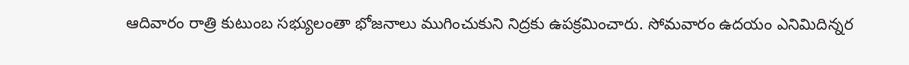ఆదివారం రాత్రి కుటుంబ సభ్యులంతా భోజనాలు ముగించుకుని నిద్రకు ఉపక్రమించారు. సోమవారం ఉదయం ఎనిమిదిన్నర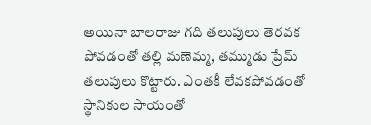అయినా బాలరాజు గది తలుపులు తెరవక పోవడంతో తల్లి మణెమ్మ, తమ్ముడు ప్రేమ్‌ తలుపులు కొట్టారు. ఎంతకీ లేవకపోవడంతో స్థానికుల సాయంతో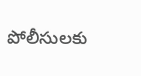పోలీసులకు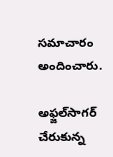సమాచారం అందించారు.

అఫ్జల్‌సాగర్‌ చేరుకున్న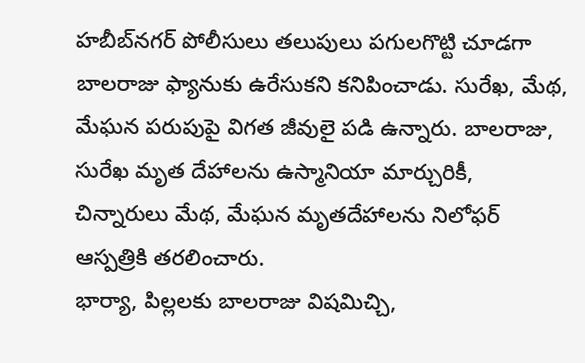హబీబ్‌నగర్‌ పోలీసులు తలుపులు పగులగొట్టి చూడగా బాలరాజు ఫ్యానుకు ఉరేసుకని కనిపించాడు. సురేఖ, మేథ, మేఘన పరుపుపై విగత జీవులై పడి ఉన్నారు. బాలరాజు, సురేఖ మృత దేహాలను ఉస్మానియా మార్చురికీ, చిన్నారులు మేథ, మేఘన మృతదేహాలను నిలోఫర్‌ ఆస్పత్రికి తరలించారు.
భార్యా, పిల్లలకు బాలరాజు విషమిచ్చి,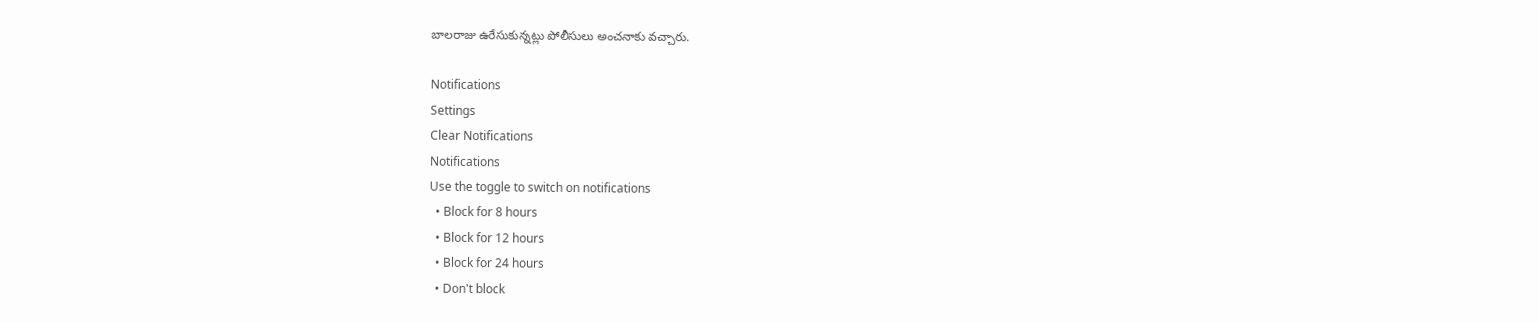బాలరాజు ఉరేసుకున్నట్లు పోలీసులు అంచనాకు వచ్చారు.

Notifications
Settings
Clear Notifications
Notifications
Use the toggle to switch on notifications
  • Block for 8 hours
  • Block for 12 hours
  • Block for 24 hours
  • Don't block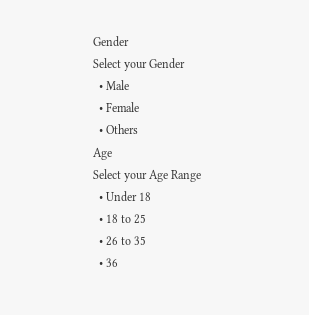Gender
Select your Gender
  • Male
  • Female
  • Others
Age
Select your Age Range
  • Under 18
  • 18 to 25
  • 26 to 35
  • 36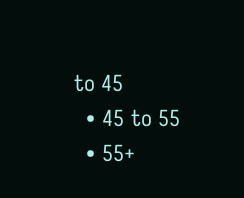to 45
  • 45 to 55
  • 55+